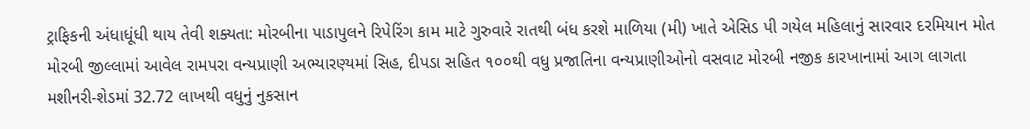ટ્રાફિકની અંધાધૂંધી થાય તેવી શક્યતા: મોરબીના પાડાપુલને રિપેરિંગ કામ માટે ગુરુવારે રાતથી બંધ કરશે માળિયા (મી) ખાતે એસિડ પી ગયેલ મહિલાનું સારવાર દરમિયાન મોત મોરબી જીલ્લામાં આવેલ રામપરા વન્યપ્રાણી અભ્યારણ્યમાં સિહ, દીપડા સહિત ૧૦૦થી વધુ પ્રજાતિના વન્યપ્રાણીઓનો વસવાટ મોરબી નજીક કારખાનામાં આગ લાગતા મશીનરી-શેડમાં 32.72 લાખથી વધુનું નુકસાન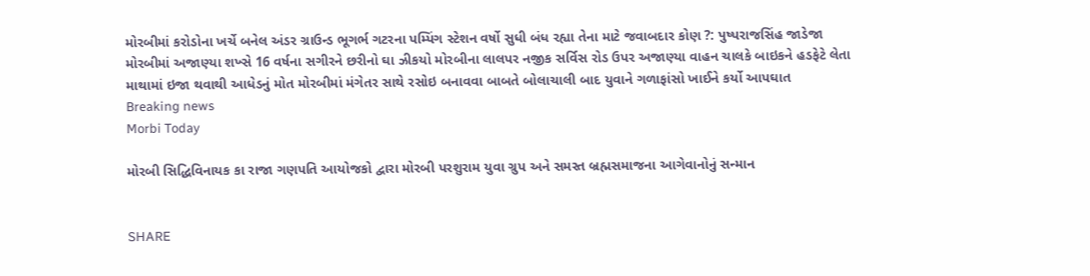મોરબીમાં કરોડોના ખર્ચે બનેલ અંડર ગ્રાઉન્ડ ભૂગર્ભ ગટરના પમ્પિંગ સ્ટેશન વર્ષો સુધી બંધ રહ્યા તેના માટે જવાબદાર કોણ ?: પુષ્પરાજસિંહ જાડેજા મોરબીમાં અજાણ્યા શખ્સે 16 વર્ષના સગીરને છરીનો ઘા ઝીકયો મોરબીના લાલપર નજીક સર્વિસ રોડ ઉપર અજાણ્યા વાહન ચાલકે બાઇકને હડફેટે લેતા માથામાં ઇજા થવાથી આધેડનું મોત મોરબીમાં મંગેતર સાથે રસોઇ બનાવવા બાબતે બોલાચાલી બાદ યુવાને ગળાફાંસો ખાઈને કર્યો આપઘાત
Breaking news
Morbi Today

મોરબી સિદ્ધિવિનાયક કા રાજા ગણપતિ આયોજકો દ્વારા મોરબી પરશુરામ યુવા ગ્રુપ અને સમસ્ત બ્રહ્મસમાજના આગેવાનોનું સન્માન


SHARE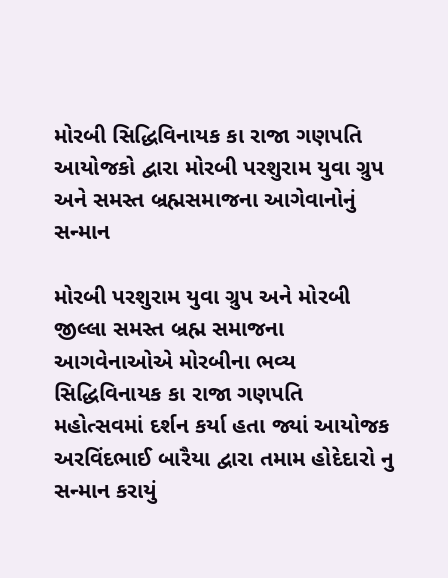મોરબી સિદ્ધિવિનાયક કા રાજા ગણપતિ આયોજકો દ્વારા મોરબી પરશુરામ યુવા ગ્રુપ અને સમસ્ત બ્રહ્મસમાજના આગેવાનોનું સન્માન

મોરબી પરશુરામ યુવા ગ્રુપ અને મોરબી જીલ્લા સમસ્ત બ્રહ્મ સમાજના આગવેનાઓએ મોરબીના ભવ્ય સિદ્ધિવિનાયક કા રાજા ગણપતિ મહોત્સવમાં દર્શન કર્યા હતા જ્યાં આયોજક અરવિંદભાઈ બારૈયા દ્વારા તમામ હોદેદારો નુ સન્માન કરાયું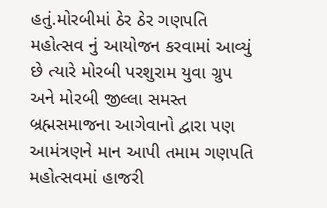હતું.મોરબીમાં ઠેર ઠેર ગણપતિ મહોત્સવ નું આયોજન કરવામાં આવ્યું છે ત્યારે મોરબી પરશુરામ યુવા ગ્રુપ અને મોરબી જીલ્લા સમસ્ત બ્રહ્મસમાજના આગેવાનો દ્વારા પણ આમંત્રણને માન આપી તમામ ગણપતિ મહોત્સવમાં હાજરી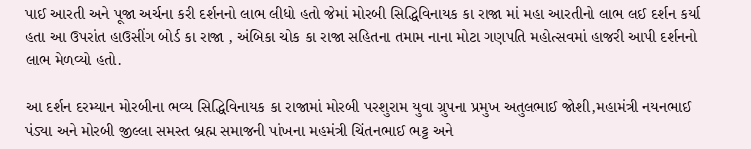પાઈ આરતી અને પૂજા અર્ચના કરી દર્શનનો લાભ લીધો હતો જેમાં મોરબી સિદ્ધિવિનાયક કા રાજા માં મહા આરતીનો લાભ લઈ દર્શન કર્યા હતા આ ઉપરાંત હાઉસીંગ બોર્ડ કા રાજા , અંબિકા ચોક કા રાજા સહિતના તમામ નાના મોટા ગણપતિ મહોત્સવમાં હાજરી આપી દર્શનનો લાભ મેળવ્યો હતો.

આ દર્શન દરમ્યાન મોરબીના ભવ્ય સિદ્ધિવિનાયક કા રાજામાં મોરબી પરશુરામ યુવા ગ્રુપના પ્રમુખ અતુલભાઈ જોશી,મહામંત્રી નયનભાઈ પંડ્યા અને મોરબી જીલ્લા સમસ્ત બ્રહ્મ સમાજની પાંખના મહમંત્રી ચિંતનભાઈ ભટ્ટ અને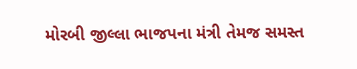મોરબી જીલ્લા ભાજપના મંત્રી તેમજ સમસ્ત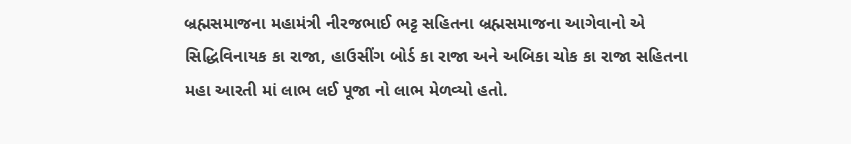બ્રહ્મસમાજના મહામંત્રી નીરજભાઈ ભટ્ટ સહિતના બ્રહ્મસમાજના આગેવાનો એ સિદ્ધિવિનાયક કા રાજા, હાઉસીંગ બોર્ડ કા રાજા અને અબિકા ચોક કા રાજા સહિતના મહા આરતી માં લાભ લઈ પૂજા નો લાભ મેળવ્યો હતો.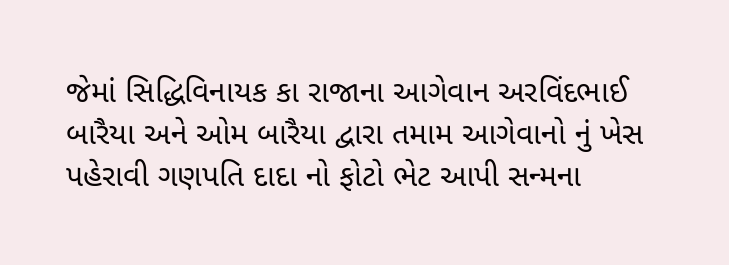જેમાં સિદ્ધિવિનાયક કા રાજાના આગેવાન અરવિંદભાઈ બારૈયા અને ઓમ બારૈયા દ્વારા તમામ આગેવાનો નું ખેસ પહેરાવી ગણપતિ દાદા નો ફોટો ભેટ આપી સન્મના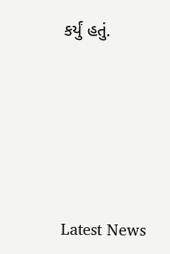કર્યું હતું.





Latest News